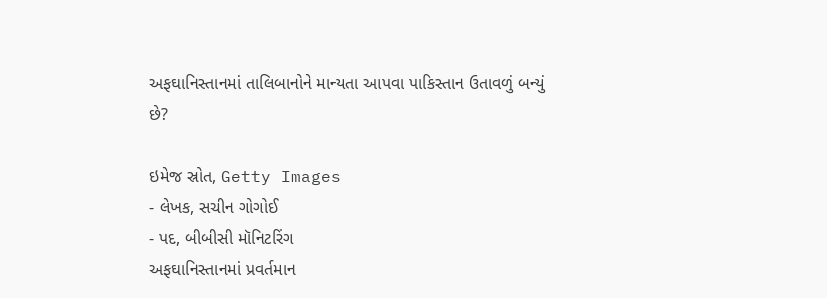અફઘાનિસ્તાનમાં તાલિબાનોને માન્યતા આપવા પાકિસ્તાન ઉતાવળું બન્યું છે?

ઇમેજ સ્રોત, Getty Images
- લેખક, સચીન ગોગોઈ
- પદ, બીબીસી મૉનિટરિંગ
અફઘાનિસ્તાનમાં પ્રવર્તમાન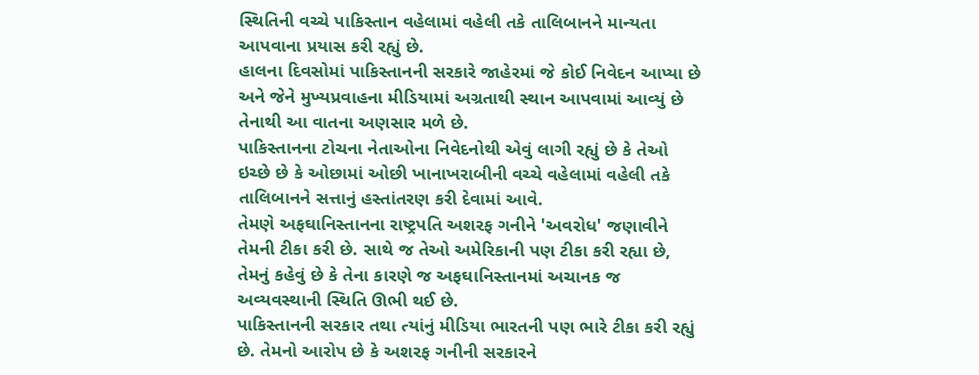સ્થિતિની વચ્ચે પાકિસ્તાન વહેલામાં વહેલી તકે તાલિબાનને માન્યતા આપવાના પ્રયાસ કરી રહ્યું છે.
હાલના દિવસોમાં પાકિસ્તાનની સરકારે જાહેરમાં જે કોઈ નિવેદન આપ્યા છે અને જેને મુખ્યપ્રવાહના મીડિયામાં અગ્રતાથી સ્થાન આપવામાં આવ્યું છે તેનાથી આ વાતના અણસાર મળે છે.
પાકિસ્તાનના ટોચના નેતાઓના નિવેદનોથી એવું લાગી રહ્યું છે કે તેઓ ઇચ્છે છે કે ઓછામાં ઓછી ખાનાખરાબીની વચ્ચે વહેલામાં વહેલી તકે તાલિબાનને સત્તાનું હસ્તાંતરણ કરી દેવામાં આવે.
તેમણે અફઘાનિસ્તાનના રાષ્ટ્રપતિ અશરફ ગનીને 'અવરોધ' જણાવીને તેમની ટીકા કરી છે. સાથે જ તેઓ અમેરિકાની પણ ટીકા કરી રહ્યા છે, તેમનું કહેવું છે કે તેના કારણે જ અફઘાનિસ્તાનમાં અચાનક જ અવ્યવસ્થાની સ્થિતિ ઊભી થઈ છે.
પાકિસ્તાનની સરકાર તથા ત્યાંનું મીડિયા ભારતની પણ ભારે ટીકા કરી રહ્યું છે. તેમનો આરોપ છે કે અશરફ ગનીની સરકારને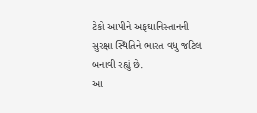ટેકો આપીને અફઘાનિસ્તાનની સુરક્ષા સ્થિતિને ભારત વધુ જટિલ બનાવી રહ્યું છે.
આ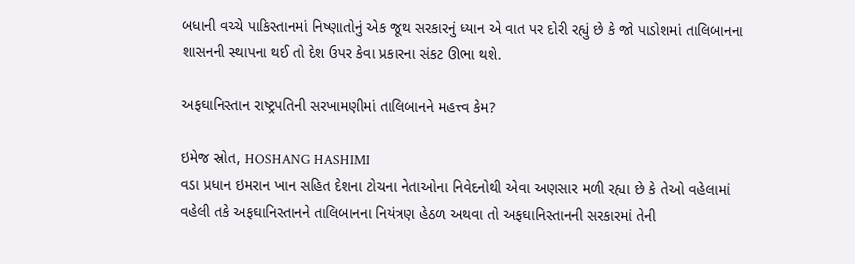બધાની વચ્ચે પાકિસ્તાનમાં નિષ્ણાતોનું એક જૂથ સરકારનું ધ્યાન એ વાત પર દોરી રહ્યું છે કે જો પાડોશમાં તાલિબાનના શાસનની સ્થાપના થઈ તો દેશ ઉપર કેવા પ્રકારના સંકટ ઊભા થશે.

અફઘાનિસ્તાન રાષ્ટ્રપતિની સરખામણીમાં તાલિબાનને મહત્ત્વ કેમ?

ઇમેજ સ્રોત, HOSHANG HASHIMI
વડા પ્રધાન ઇમરાન ખાન સહિત દેશના ટોચના નેતાઓના નિવેદનોથી એવા અણસાર મળી રહ્યા છે કે તેઓ વહેલામાં વહેલી તકે અફઘાનિસ્તાનને તાલિબાનના નિયંત્રણ હેઠળ અથવા તો અફઘાનિસ્તાનની સરકારમાં તેની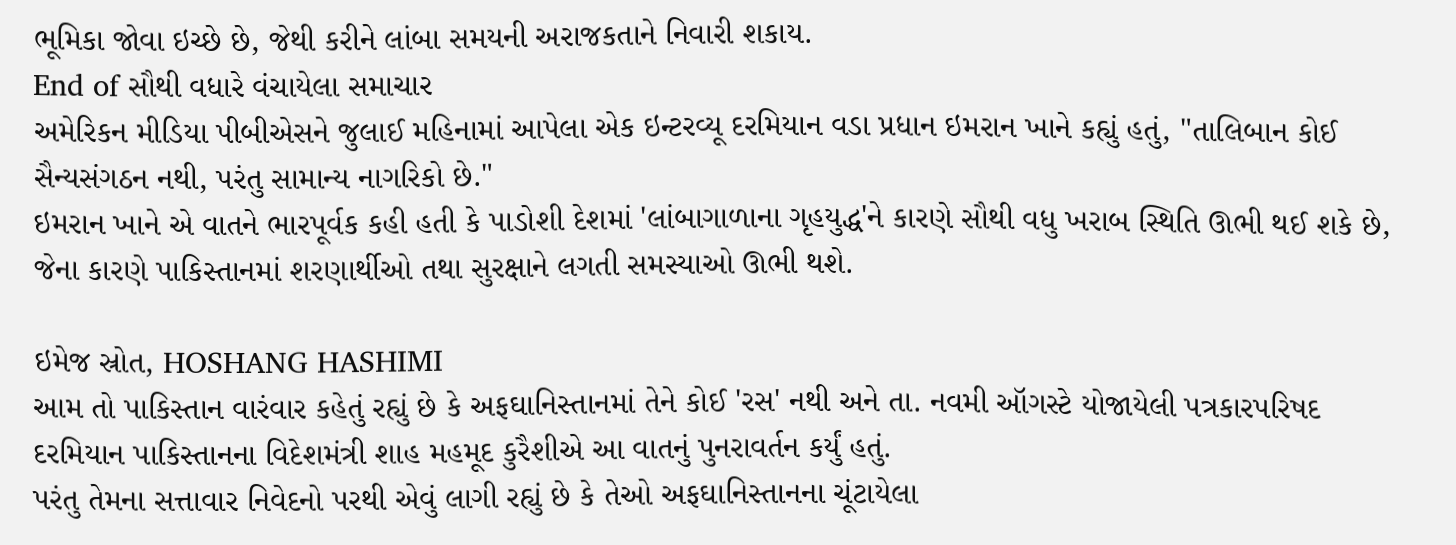ભૂમિકા જોવા ઇચ્છે છે, જેથી કરીને લાંબા સમયની અરાજકતાને નિવારી શકાય.
End of સૌથી વધારે વંચાયેલા સમાચાર
અમેરિકન મીડિયા પીબીએસને જુલાઈ મહિનામાં આપેલા એક ઇન્ટરવ્યૂ દરમિયાન વડા પ્રધાન ઇમરાન ખાને કહ્યું હતું, "તાલિબાન કોઈ સૈન્યસંગઠન નથી, પરંતુ સામાન્ય નાગરિકો છે."
ઇમરાન ખાને એ વાતને ભારપૂર્વક કહી હતી કે પાડોશી દેશમાં 'લાંબાગાળાના ગૃહયુદ્ધ'ને કારણે સૌથી વધુ ખરાબ સ્થિતિ ઊભી થઈ શકે છે, જેના કારણે પાકિસ્તાનમાં શરણાર્થીઓ તથા સુરક્ષાને લગતી સમસ્યાઓ ઊભી થશે.

ઇમેજ સ્રોત, HOSHANG HASHIMI
આમ તો પાકિસ્તાન વારંવાર કહેતું રહ્યું છે કે અફઘાનિસ્તાનમાં તેને કોઈ 'રસ' નથી અને તા. નવમી ઑગસ્ટે યોજાયેલી પત્રકારપરિષદ દરમિયાન પાકિસ્તાનના વિદેશમંત્રી શાહ મહમૂદ કુરૈશીએ આ વાતનું પુનરાવર્તન કર્યું હતું.
પરંતુ તેમના સત્તાવાર નિવેદનો પરથી એવું લાગી રહ્યું છે કે તેઓ અફઘાનિસ્તાનના ચૂંટાયેલા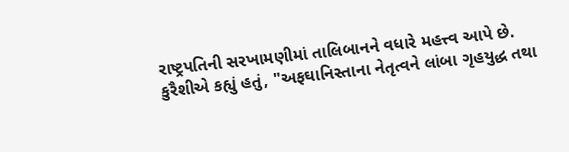રાષ્ટ્રપતિની સરખામણીમાં તાલિબાનને વધારે મહત્ત્વ આપે છે.
કુરૈશીએ કહ્યું હતું, "અફઘાનિસ્તાના નેતૃત્વને લાંબા ગૃહયુદ્ધ તથા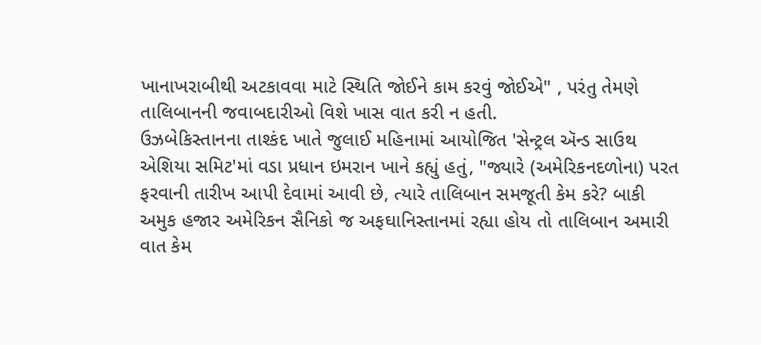ખાનાખરાબીથી અટકાવવા માટે સ્થિતિ જોઈને કામ કરવું જોઈએ" , પરંતુ તેમણે તાલિબાનની જવાબદારીઓ વિશે ખાસ વાત કરી ન હતી.
ઉઝબેકિસ્તાનના તાશ્કંદ ખાતે જુલાઈ મહિનામાં આયોજિત 'સેન્ટ્રલ ઍન્ડ સાઉથ એશિયા સમિટ'માં વડા પ્રધાન ઇમરાન ખાને કહ્યું હતું, "જ્યારે (અમેરિકનદળોના) પરત ફરવાની તારીખ આપી દેવામાં આવી છે, ત્યારે તાલિબાન સમજૂતી કેમ કરે? બાકી અમુક હજાર અમેરિકન સૈનિકો જ અફઘાનિસ્તાનમાં રહ્યા હોય તો તાલિબાન અમારી વાત કેમ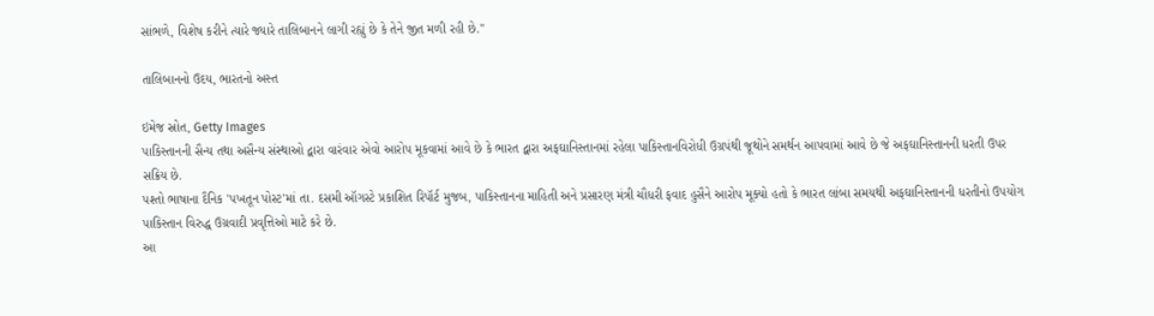સાંભળે, વિશેષ કરીને ત્યારે જ્યારે તાલિબાનને લાગી રહ્યું છે કે તેને જીત મળી રહી છે."

તાલિબાનનો ઉદય, ભારતનો અસ્ત

ઇમેજ સ્રોત, Getty Images
પાકિસ્તાનની સૈન્ય તથા અસૈન્ય સંસ્થાઓ દ્વારા વારંવાર એવો આરોપ મૂકવામાં આવે છે કે ભારત દ્વારા અફઘાનિસ્તાનમાં રહેલા પાકિસ્તાનવિરોધી ઉગ્રપંથી જૂથોને સમર્થન આપવામાં આવે છે જે અફઘાનિસ્તાનની ધરતી ઉપર સક્રિય છે.
પશ્તો ભાષાના દૈનિક 'પખતૂન પોસ્ટ'માં તા. દસમી ઑગસ્ટે પ્રકાશિત રિપૉર્ટ મુજબ, પાકિસ્તાનના માહિતી અને પ્રસારણ મંત્રી ચૌધરી ફવાદ હુસૈને આરોપ મૂક્યો હતો કે ભારત લાંબા સમયથી અફઘાનિસ્તાનની ધરતીનો ઉપયોગ પાકિસ્તાન વિરુદ્ધ ઉગ્રવાદી પ્રવૃત્તિઓ માટે કરે છે.
આ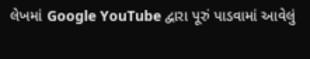લેખમાં Google YouTube દ્વારા પૂરું પાડવામાં આવેલું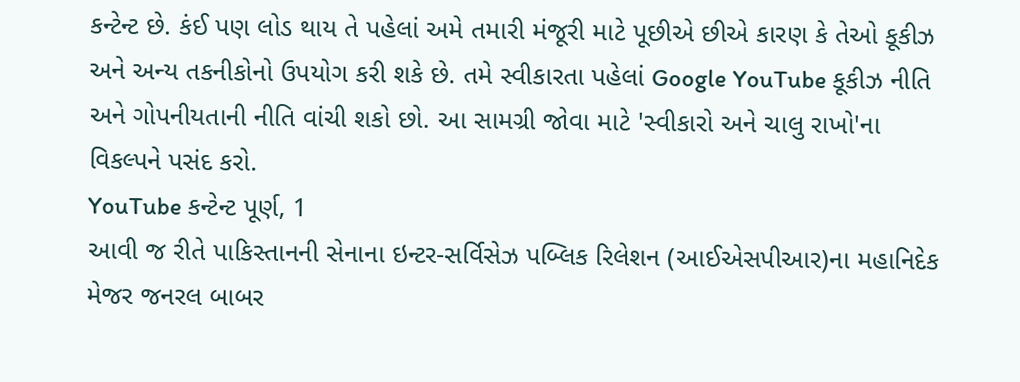કન્ટેન્ટ છે. કંઈ પણ લોડ થાય તે પહેલાં અમે તમારી મંજૂરી માટે પૂછીએ છીએ કારણ કે તેઓ કૂકીઝ અને અન્ય તકનીકોનો ઉપયોગ કરી શકે છે. તમે સ્વીકારતા પહેલાં Google YouTube કૂકીઝ નીતિ અને ગોપનીયતાની નીતિ વાંચી શકો છો. આ સામગ્રી જોવા માટે 'સ્વીકારો અને ચાલુ રાખો'ના વિકલ્પને પસંદ કરો.
YouTube કન્ટેન્ટ પૂર્ણ, 1
આવી જ રીતે પાકિસ્તાનની સેનાના ઇન્ટર-સર્વિસેઝ પબ્લિક રિલેશન (આઈએસપીઆર)ના મહાનિદેક મેજર જનરલ બાબર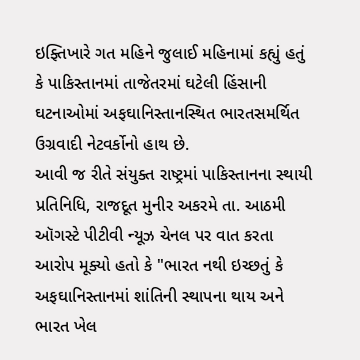ઇફ્તિખારે ગત મહિને જુલાઈ મહિનામાં કહ્યું હતું કે પાકિસ્તાનમાં તાજેતરમાં ઘટેલી હિંસાની ઘટનાઓમાં અફઘાનિસ્તાનસ્થિત ભારતસમર્થિત ઉગ્રવાદી નેટવર્કોનો હાથ છે.
આવી જ રીતે સંયુક્ત રાષ્ટ્રમાં પાકિસ્તાનના સ્થાયી પ્રતિનિધિ, રાજદૂત મુનીર અકરમે તા. આઠમી ઑગસ્ટે પીટીવી ન્યૂઝ ચેનલ પર વાત કરતા આરોપ મૂક્યો હતો કે "ભારત નથી ઇચ્છતું કે અફઘાનિસ્તાનમાં શાંતિની સ્થાપના થાય અને ભારત ખેલ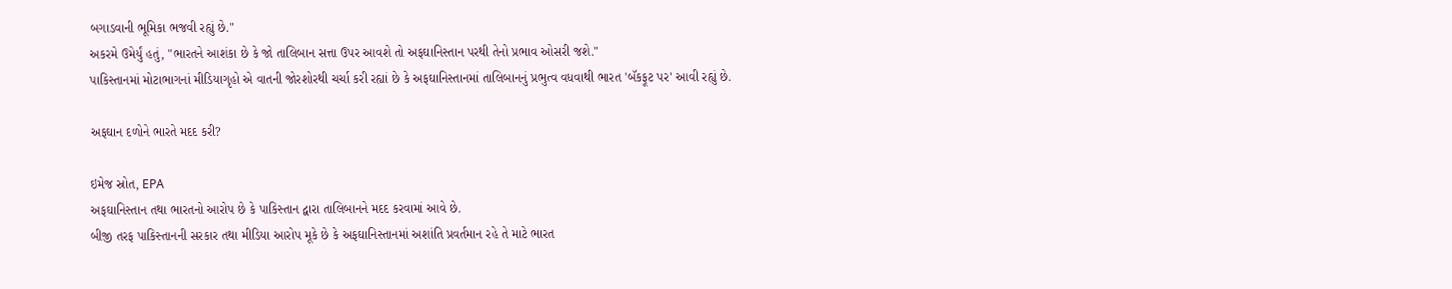બગાડવાની ભૂમિકા ભજવી રહ્યું છે."
અકરમે ઉમેર્યું હતું, "ભારતને આશંકા છે કે જો તાલિબાન સત્તા ઉપર આવશે તો અફઘાનિસ્તાન પરથી તેનો પ્રભાવ ઓસરી જશે."
પાકિસ્તાનમાં મોટાભાગનાં મીડિયાગૃહો એ વાતની જોરશોરથી ચર્ચા કરી રહ્યાં છે કે અફઘાનિસ્તાનમાં તાલિબાનનું પ્રભુત્વ વધવાથી ભારત 'બૅકફૂટ પર' આવી રહ્યું છે.

અફઘાન દળોને ભારતે મદદ કરી?

ઇમેજ સ્રોત, EPA
અફઘાનિસ્તાન તથા ભારતનો આરોપ છે કે પાકિસ્તાન દ્વારા તાલિબાનને મદદ કરવામાં આવે છે.
બીજી તરફ પાકિસ્તાનની સરકાર તથા મીડિયા આરોપ મૂકે છે કે અફઘાનિસ્તાનમાં અશાંતિ પ્રવર્તમાન રહે તે માટે ભારત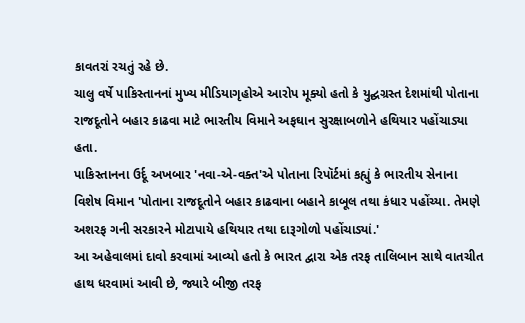કાવતરાં રચતું રહે છે.
ચાલુ વર્ષે પાકિસ્તાનનાં મુખ્ય મીડિયાગૃહોએ આરોપ મૂક્યો હતો કે યુદ્ઘગ્રસ્ત દેશમાંથી પોતાના રાજદૂતોને બહાર કાઢવા માટે ભારતીય વિમાને અફઘાન સુરક્ષાબળોને હથિયાર પહોંચાડ્યા હતા.
પાકિસ્તાનના ઉર્દૂ અખબાર 'નવા-એ-વક્ત'એ પોતાના રિપૉર્ટમાં કહ્યું કે ભારતીય સેનાના વિશેષ વિમાન 'પોતાના રાજદૂતોને બહાર કાઢવાના બહાને કાબૂલ તથા કંધાર પહોંચ્યા. તેમણે અશરફ ગની સરકારને મોટાપાયે હથિયાર તથા દારૂગોળો પહોંચાડ્યાં.'
આ અહેવાલમાં દાવો કરવામાં આવ્યો હતો કે ભારત દ્વારા એક તરફ તાલિબાન સાથે વાતચીત હાથ ધરવામાં આવી છે, જ્યારે બીજી તરફ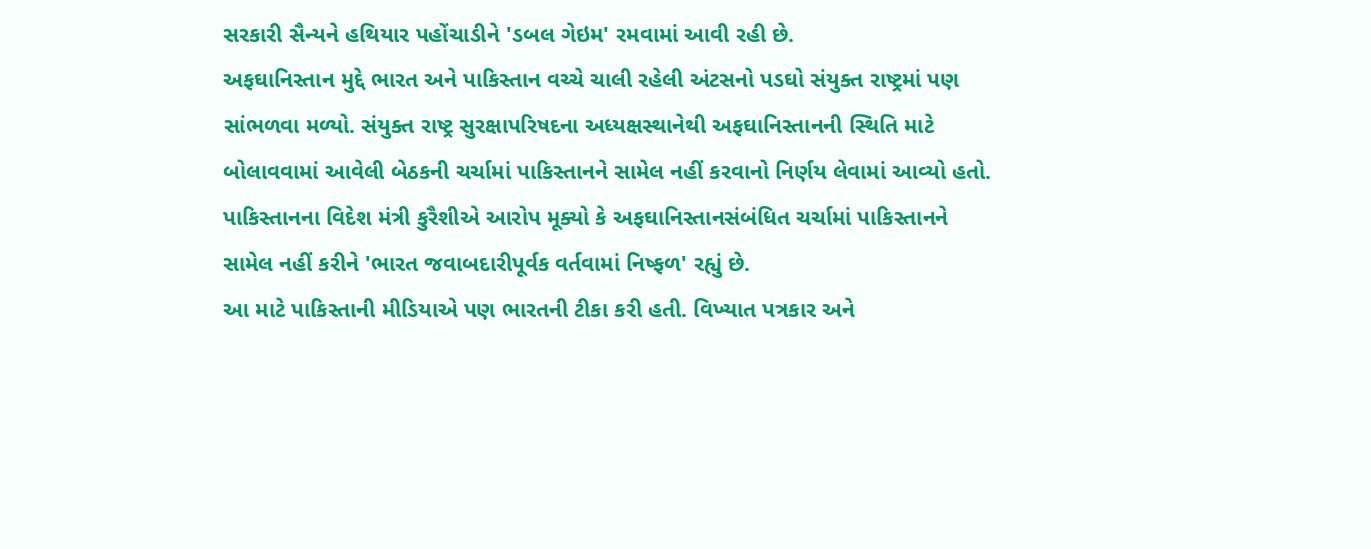સરકારી સૈન્યને હથિયાર પહોંચાડીને 'ડબલ ગેઇમ' રમવામાં આવી રહી છે.
અફઘાનિસ્તાન મુદ્દે ભારત અને પાકિસ્તાન વચ્ચે ચાલી રહેલી અંટસનો પડઘો સંયુક્ત રાષ્ટ્રમાં પણ સાંભળવા મળ્યો. સંયુક્ત રાષ્ટ્ર સુરક્ષાપરિષદના અધ્યક્ષસ્થાનેથી અફઘાનિસ્તાનની સ્થિતિ માટે બોલાવવામાં આવેલી બેઠકની ચર્ચામાં પાકિસ્તાનને સામેલ નહીં કરવાનો નિર્ણય લેવામાં આવ્યો હતો.
પાકિસ્તાનના વિદેશ મંત્રી કુરૈશીએ આરોપ મૂક્યો કે અફઘાનિસ્તાનસંબંધિત ચર્ચામાં પાકિસ્તાનને સામેલ નહીં કરીને 'ભારત જવાબદારીપૂર્વક વર્તવામાં નિષ્ફળ' રહ્યું છે.
આ માટે પાકિસ્તાની મીડિયાએ પણ ભારતની ટીકા કરી હતી. વિખ્યાત પત્રકાર અને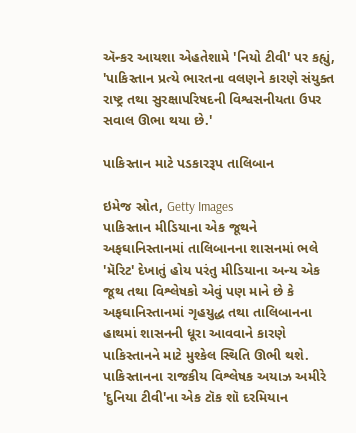ઍન્કર આયશા એહતેશામે 'નિયો ટીવી' પર કહ્યું, 'પાકિસ્તાન પ્રત્યે ભારતના વલણને કારણે સંયુક્ત રાષ્ટ્ર તથા સુરક્ષાપરિષદની વિશ્વસનીયતા ઉપર સવાલ ઊભા થયા છે.'

પાકિસ્તાન માટે પડકારરૂપ તાલિબાન

ઇમેજ સ્રોત, Getty Images
પાકિસ્તાન મીડિયાના એક જૂથને અફઘાનિસ્તાનમાં તાલિબાનના શાસનમાં ભલે 'મૅરિટ' દેખાતું હોય પરંતુ મીડિયાના અન્ય એક જૂથ તથા વિશ્લેષકો એવું પણ માને છે કે અફઘાનિસ્તાનમાં ગૃહયુદ્ધ તથા તાલિબાનના હાથમાં શાસનની ધૂરા આવવાને કારણે પાકિસ્તાનને માટે મુશ્કેલ સ્થિતિ ઊભી થશે.
પાકિસ્તાનના રાજકીય વિશ્લેષક અયાઝ અમીરે 'દુનિયા ટીવી'ના એક ટૉક શૉ દરમિયાન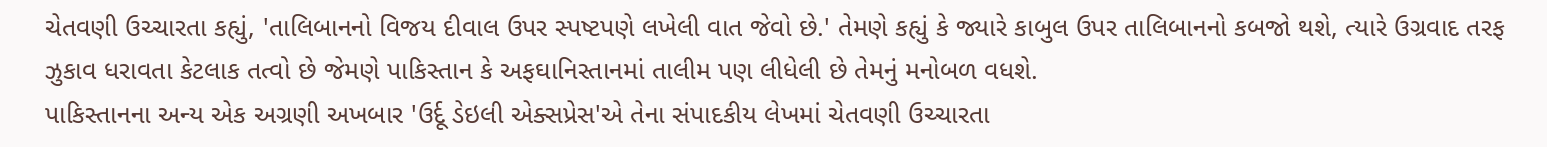ચેતવણી ઉચ્ચારતા કહ્યું, 'તાલિબાનનો વિજય દીવાલ ઉપર સ્પષ્ટપણે લખેલી વાત જેવો છે.' તેમણે કહ્યું કે જ્યારે કાબુલ ઉપર તાલિબાનનો કબજો થશે, ત્યારે ઉગ્રવાદ તરફ ઝુકાવ ધરાવતા કેટલાક તત્વો છે જેમણે પાકિસ્તાન કે અફઘાનિસ્તાનમાં તાલીમ પણ લીધેલી છે તેમનું મનોબળ વધશે.
પાકિસ્તાનના અન્ય એક અગ્રણી અખબાર 'ઉર્દૂ ડેઇલી એક્સપ્રેસ'એ તેના સંપાદકીય લેખમાં ચેતવણી ઉચ્ચારતા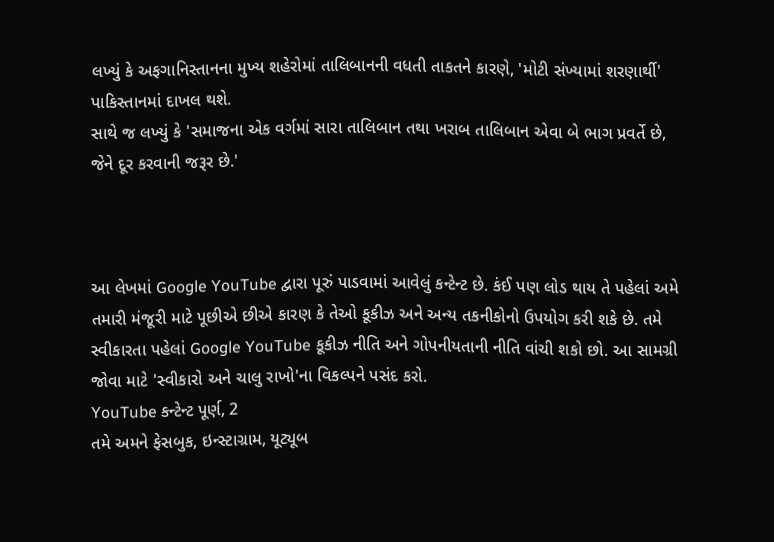લખ્યું કે અફગાનિસ્તાનના મુખ્ય શહેરોમાં તાલિબાનની વધતી તાકતને કારણે, 'મોટી સંખ્યામાં શરણાર્થી' પાકિસ્તાનમાં દાખલ થશે.
સાથે જ લખ્યું કે 'સમાજના એક વર્ગમાં સારા તાલિબાન તથા ખરાબ તાલિબાન એવા બે ભાગ પ્રવર્તે છે, જેને દૂર કરવાની જરૂર છે.'



આ લેખમાં Google YouTube દ્વારા પૂરું પાડવામાં આવેલું કન્ટેન્ટ છે. કંઈ પણ લોડ થાય તે પહેલાં અમે તમારી મંજૂરી માટે પૂછીએ છીએ કારણ કે તેઓ કૂકીઝ અને અન્ય તકનીકોનો ઉપયોગ કરી શકે છે. તમે સ્વીકારતા પહેલાં Google YouTube કૂકીઝ નીતિ અને ગોપનીયતાની નીતિ વાંચી શકો છો. આ સામગ્રી જોવા માટે 'સ્વીકારો અને ચાલુ રાખો'ના વિકલ્પને પસંદ કરો.
YouTube કન્ટેન્ટ પૂર્ણ, 2
તમે અમને ફેસબુક, ઇન્સ્ટાગ્રામ, યૂટ્યૂબ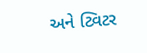અને ટ્વિટર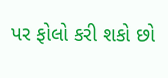પર ફોલો કરી શકો છો